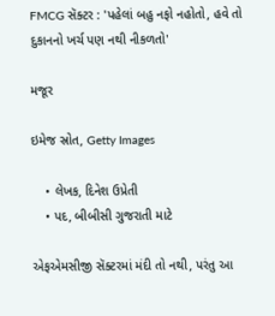FMCG સૅક્ટર : 'પહેલાં બહુ નફો નહોતો, હવે તો દુકાનનો ખર્ચ પણ નથી નીકળતો'

મજૂર

ઇમેજ સ્રોત, Getty Images

    • લેખક, દિનેશ ઉપ્રેતી
    • પદ, બીબીસી ગુજરાતી માટે

એફએમસીજી સૅક્ટરમાં મંદી તો નથી, પરંતુ આ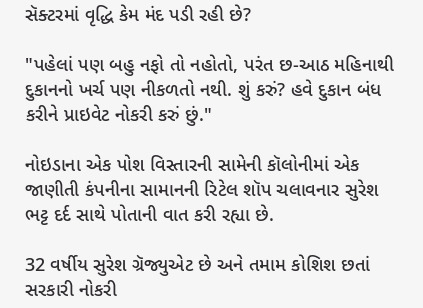સૅક્ટરમાં વૃદ્ધિ કેમ મંદ પડી રહી છે?

"પહેલાં પણ બહુ નફો તો નહોતો, પરંત છ-આઠ મહિનાથી દુકાનનો ખર્ચ પણ નીકળતો નથી. શું કરું? હવે દુકાન બંધ કરીને પ્રાઇવેટ નોકરી કરું છું."

નોઇડાના એક પોશ વિસ્તારની સામેની કૉલોનીમાં એક જાણીતી કંપનીના સામાનની રિટેલ શૉપ ચલાવનાર સુરેશ ભટ્ટ દર્દ સાથે પોતાની વાત કરી રહ્યા છે.

32 વર્ષીય સુરેશ ગ્રૅજ્યુએટ છે અને તમામ કોશિશ છતાં સરકારી નોકરી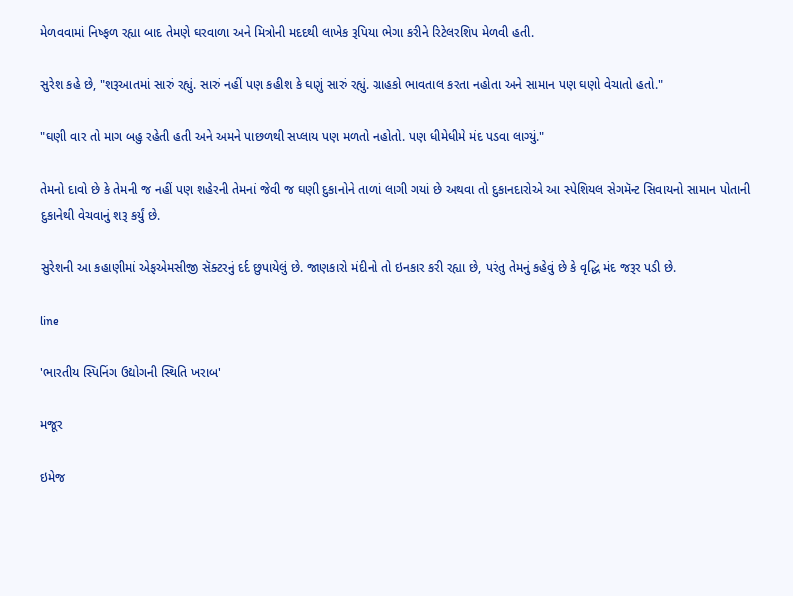મેળવવામાં નિષ્ફળ રહ્યા બાદ તેમણે ઘરવાળા અને મિત્રોની મદદથી લાખેક રૂપિયા ભેગા કરીને રિટેલરશિપ મેળવી હતી.

સુરેશ કહે છે, "શરૂઆતમાં સારું રહ્યું. સારું નહીં પણ કહીશ કે ઘણું સારું રહ્યું. ગ્રાહકો ભાવતાલ કરતા નહોતા અને સામાન પણ ઘણો વેચાતો હતો."

"ઘણી વાર તો માગ બહુ રહેતી હતી અને અમને પાછળથી સપ્લાય પણ મળતો નહોતો. પણ ધીમેધીમે મંદ પડવા લાગ્યું."

તેમનો દાવો છે કે તેમની જ નહીં પણ શહેરની તેમનાં જેવી જ ઘણી દુકાનોને તાળાં લાગી ગયાં છે અથવા તો દુકાનદારોએ આ સ્પેશિયલ સેગમૅન્ટ સિવાયનો સામાન પોતાની દુકાનેથી વેચવાનું શરૂ કર્યું છે.

સુરેશની આ કહાણીમાં એફએમસીજી સૅક્ટરનું દર્દ છુપાયેલું છે. જાણકારો મંદીનો તો ઇનકાર કરી રહ્યા છે, પરંતુ તેમનું કહેવું છે કે વૃદ્ધિ મંદ જરૂર પડી છે.

line

'ભારતીય સ્પિનિંગ ઉદ્યોગની સ્થિતિ ખરાબ'

મજૂર

ઇમેજ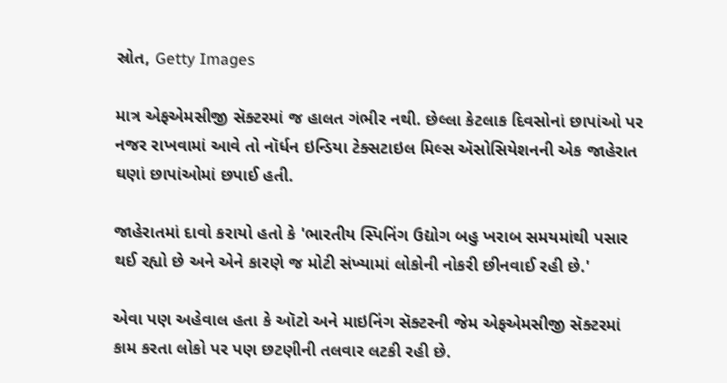સ્રોત, Getty Images

માત્ર એફએમસીજી સૅક્ટરમાં જ હાલત ગંભીર નથી. છેલ્લા કેટલાક દિવસોનાં છાપાંઓ પર નજર રાખવામાં આવે તો નૉર્ધન ઇન્ડિયા ટેક્સટાઇલ મિલ્સ ઍસોસિયેશનની એક જાહેરાત ઘણાં છાપાંઓમાં છપાઈ હતી.

જાહેરાતમાં દાવો કરાયો હતો કે 'ભારતીય સ્પિનિંગ ઉદ્યોગ બહુ ખરાબ સમયમાંથી પસાર થઈ રહ્યો છે અને એને કારણે જ મોટી સંખ્યામાં લોકોની નોકરી છીનવાઈ રહી છે.'

એવા પણ અહેવાલ હતા કે ઑટો અને માઇનિંગ સૅક્ટરની જેમ એફએમસીજી સૅક્ટરમાં કામ કરતા લોકો પર પણ છટણીની તલવાર લટકી રહી છે.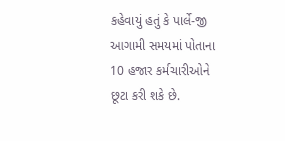કહેવાયું હતું કે પાર્લે-જી આગામી સમયમાં પોતાના 10 હજાર કર્મચારીઓને છૂટા કરી શકે છે.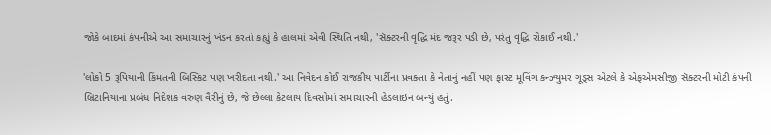જોકે બાદમાં કંપનીએ આ સમાચારનું ખંડન કરતાં કહ્યું કે હાલમાં એવી સ્થિતિ નથી, 'સૅક્ટરની વૃદ્ધિ મંદ જરૂર પડી છે, પરંતુ વૃદ્ધિ રોકાઈ નથી.'

'લોકો 5 રૂપિયાની કિંમતની બિસ્કિટ પણ ખરીદતા નથી.' આ નિવેદન કોઈ રાજકીય પાર્ટીના પ્રવક્તા કે નેતાનું નહીં પણ ફાસ્ટ મૂવિંગ કન્ઝ્યુમર ગૂડ્સ એટલે કે એફએમસીજી સૅક્ટરની મોટી કંપની બ્રિટાનિયાના પ્રબંધ નિદેશક વરુણ વૈરીનું છે, જે છેલ્લા કેટલાય દિવસોમાં સમાચારની હેડલાઇન બન્યું હતું.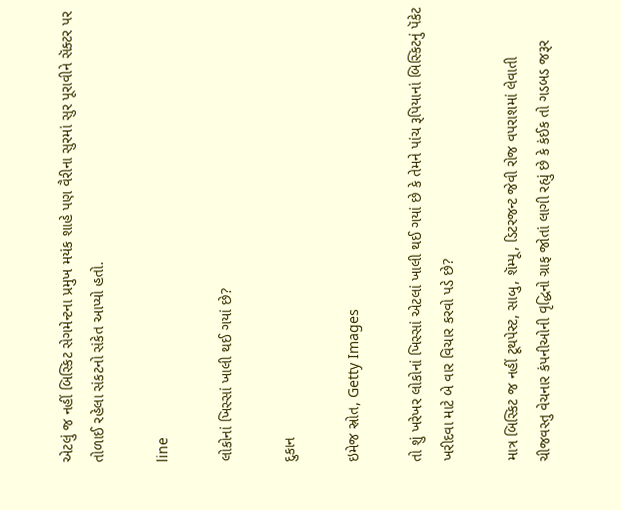એટલું જ નહીં બિસ્કિટ સેગમેન્ટના પ્રમુખ મયંક શાહે પણ વૈરીના સુરમાં સુર પૂરાવીને સૅક્ટર પર તોળાઈ રહેલા સંકટનો સંકેત આપ્યો હતો.

line

લોકોનાં ખિસ્સાં ખાલી થઈ ગયાં છે?

દુકાન

ઇમેજ સ્રોત, Getty Images

તો શું ખરેખર લોકોનાં ખિસ્સાં એટલાં ખાલી થઈ ગયાં છે કે તેમને પાંચ રૂપિયાનાં બિસ્કિટનું પૅકેટ ખરીદવા માટે બે વાર વિચાર કરવો પડે છે?

માત્ર બિસ્કિટ જ નહીં ટૂથપેસ્ટ, સાબુ, શૅમ્પૂ, ડિટરજન્ટ જેવી રોજ વપરાશમાં લેવાતી ચીજવસ્તુ વેચનાર કંપનીઓની વૃદ્ધિનો ગ્રાફ જોતાં લાગી રહ્યું છે કે કંઈક તો ગડબડ જરૂર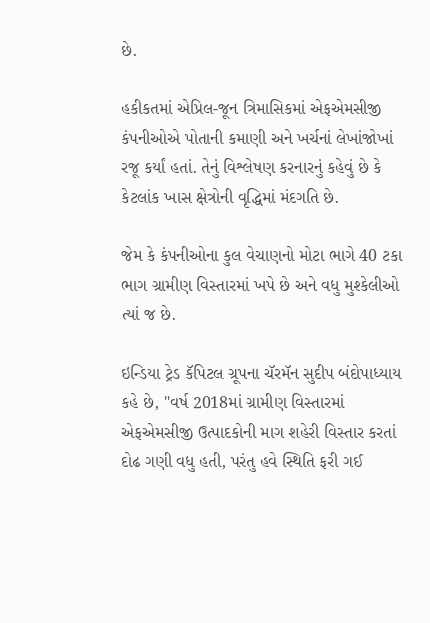છે.

હકીકતમાં એપ્રિલ-જૂન ત્રિમાસિકમાં એફએમસીજી કંપનીઓએ પોતાની કમાણી અને ખર્ચનાં લેખાંજોખાં રજૂ કર્યાં હતાં. તેનું વિશ્લેષણ કરનારનું કહેવું છે કે કેટલાંક ખાસ ક્ષેત્રોની વૃદ્ધિમાં મંદગતિ છે.

જેમ કે કંપનીઓના કુલ વેચાણનો મોટા ભાગે 40 ટકા ભાગ ગ્રામીણ વિસ્તારમાં ખપે છે અને વધુ મુશ્કેલીઓ ત્યાં જ છે.

ઇન્ડિયા ટ્રેડ કૅપિટલ ગ્રૂપના ચૅરમૅન સુદીપ બંદોપાધ્યાય કહે છે, "વર્ષ 2018માં ગ્રામીણ વિસ્તારમાં એફએમસીજી ઉત્પાદકોની માગ શહેરી વિસ્તાર કરતાં દોઢ ગણી વધુ હતી, પરંતુ હવે સ્થિતિ ફરી ગઈ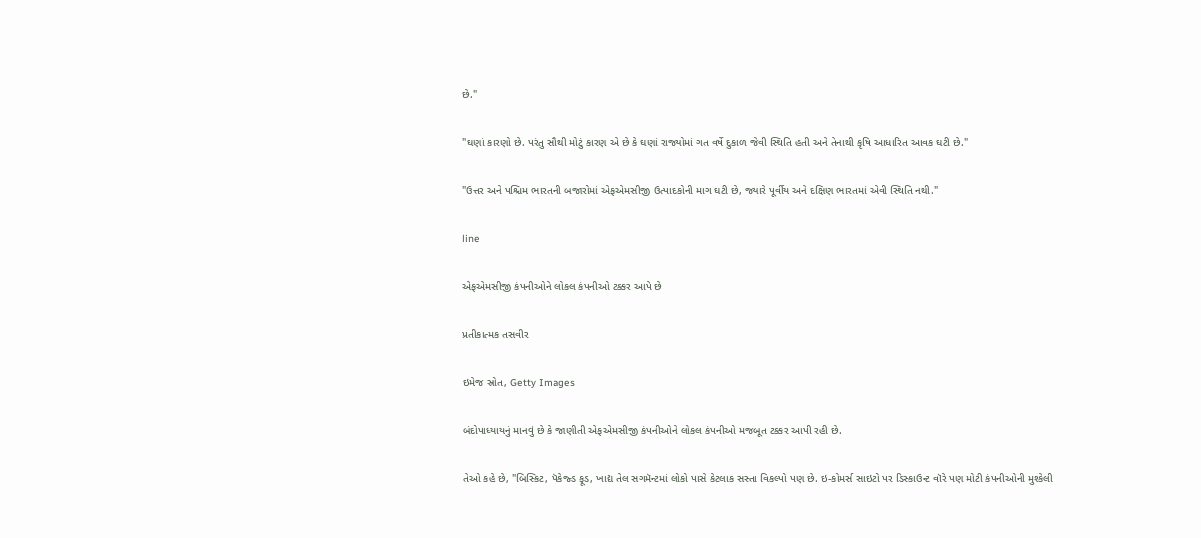છે."

"ઘણાં કારણો છે. પરંતુ સૌથી મોટું કારણ એ છે કે ઘણાં રાજ્યોમાં ગત વર્ષે દુકાળ જેવી સ્થિતિ હતી અને તેનાથી કૃષિ આધારિત આવક ઘટી છે."

"ઉત્તર અને પશ્ચિમ ભારતની બજારોમાં એફએમસીજી ઉત્પાદકોની માગ ઘટી છે, જ્યારે પૂર્વીય અને દક્ષિણ ભારતમાં એવી સ્થિતિ નથી."

line

એફએમસીજી કંપનીઓને લોકલ કંપનીઓ ટક્કર આપે છે

પ્રતીકાત્મક તસવીર

ઇમેજ સ્રોત, Getty Images

બંદોપાધ્યાયનું માનવું છે કે જાણીતી એફએમસીજી કંપનીઓને લોકલ કંપનીઓ મજબૂત ટક્કર આપી રહી છે.

તેઓ કહે છે, "બિસ્કિટ, પૅકેજ્ડ ફૂડ, ખાદ્ય તેલ સગમૅન્ટમાં લોકો પાસે કેટલાક સસ્તા વિકલ્પો પણ છે. ઇ-કોમર્સ સાઇટો પર ડિસ્કાઉન્ટ વૉરે પણ મોટી કંપનીઓની મુશ્કેલી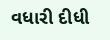વધારી દીધી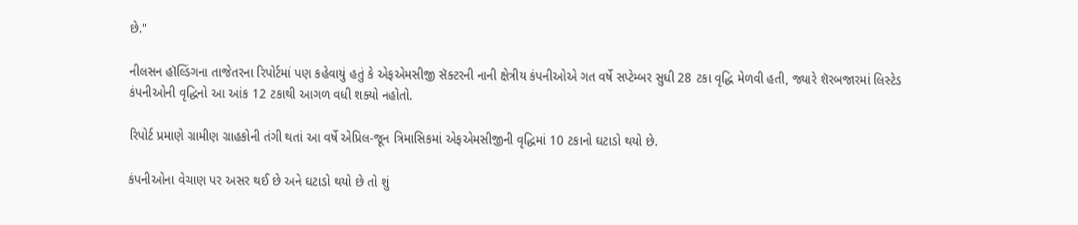છે."

નીલસન હૉલ્ડિંગના તાજેતરના રિપોર્ટમાં પણ કહેવાયું હતું કે એફએમસીજી સૅક્ટરની નાની ક્ષેત્રીય કંપનીઓએ ગત વર્ષે સપ્ટેમ્બર સુધી 28 ટકા વૃદ્ધિ મેળવી હતી, જ્યારે શૅરબજારમાં લિસ્ટેડ કંપનીઓની વૃદ્ધિનો આ આંક 12 ટકાથી આગળ વધી શક્યો નહોતો.

રિપોર્ટ પ્રમાણે ગ્રામીણ ગ્રાહકોની તંગી થતાં આ વર્ષે એપ્રિલ-જૂન ત્રિમાસિકમાં એફએમસીજીની વૃદ્ધિમાં 10 ટકાનો ઘટાડો થયો છે.

કંપનીઓના વેચાણ પર અસર થઈ છે અને ઘટાડો થયો છે તો શું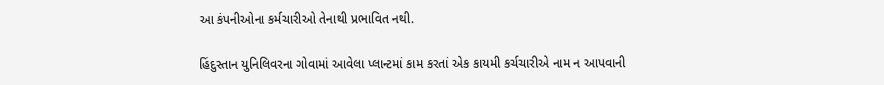આ કંપનીઓના કર્મચારીઓ તેનાથી પ્રભાવિત નથી.

હિંદુસ્તાન યુનિલિવરના ગોવામાં આવેલા પ્લાન્ટમાં કામ કરતાં એક કાયમી કર્ચચારીએ નામ ન આપવાની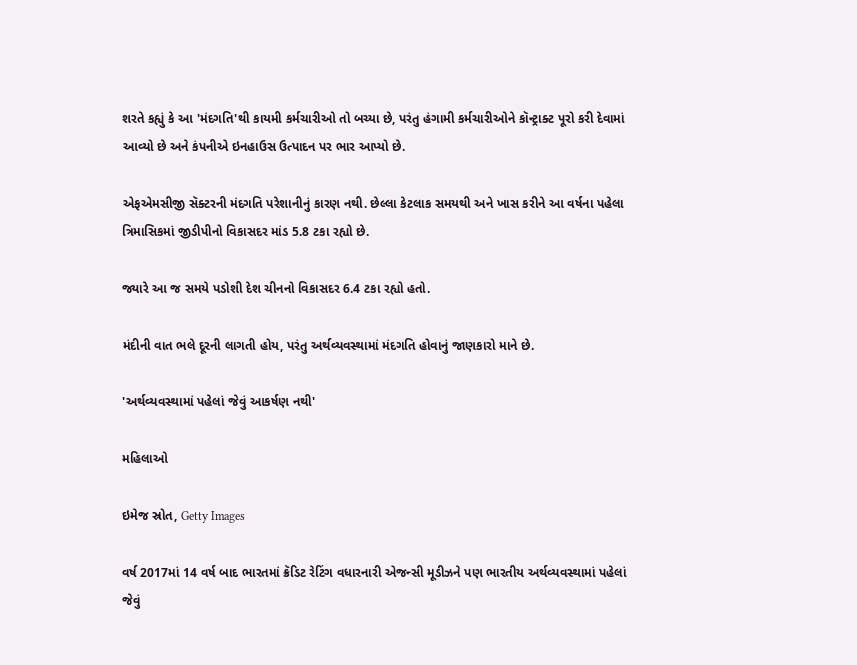શરતે કહ્યું કે આ 'મંદગતિ'થી કાયમી કર્મચારીઓ તો બચ્યા છે, પરંતુ હંગામી કર્મચારીઓને કૉન્ટ્રાક્ટ પૂરો કરી દેવામાં આવ્યો છે અને કંપનીએ ઇનહાઉસ ઉત્પાદન પર ભાર આપ્યો છે.

એફએમસીજી સૅક્ટરની મંદગતિ પરેશાનીનું કારણ નથી. છેલ્લા કેટલાક સમયથી અને ખાસ કરીને આ વર્ષના પહેલા ત્રિમાસિકમાં જીડીપીનો વિકાસદર માંડ 5.8 ટકા રહ્યો છે.

જ્યારે આ જ સમયે પડોશી દેશ ચીનનો વિકાસદર 6.4 ટકા રહ્યો હતો.

મંદીની વાત ભલે દૂરની લાગતી હોય, પરંતુ અર્થવ્યવસ્થામાં મંદગતિ હોવાનું જાણકારો માને છે.

'અર્થવ્યવસ્થામાં પહેલાં જેવું આકર્ષણ નથી'

મહિલાઓ

ઇમેજ સ્રોત, Getty Images

વર્ષ 2017માં 14 વર્ષ બાદ ભારતમાં ક્રૅડિટ રેટિંગ વધારનારી એજન્સી મૂડીઝને પણ ભારતીય અર્થવ્યવસ્થામાં પહેલાં જેવું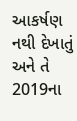આકર્ષણ નથી દેખાતું અને તે 2019ના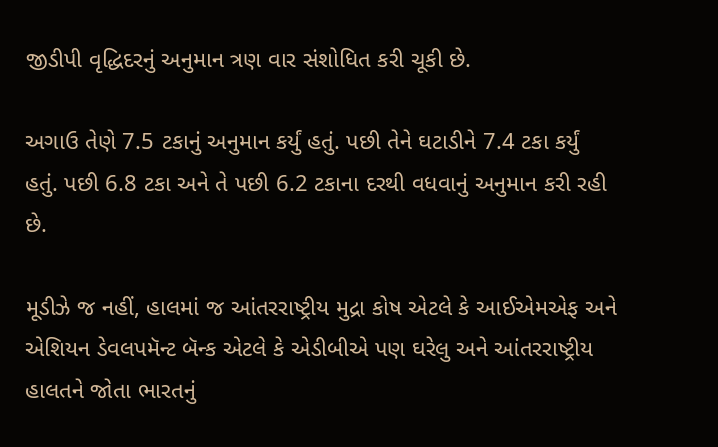જીડીપી વૃદ્ધિદરનું અનુમાન ત્રણ વાર સંશોધિત કરી ચૂકી છે.

અગાઉ તેણે 7.5 ટકાનું અનુમાન કર્યું હતું. પછી તેને ઘટાડીને 7.4 ટકા કર્યું હતું. પછી 6.8 ટકા અને તે પછી 6.2 ટકાના દરથી વધવાનું અનુમાન કરી રહી છે.

મૂડીઝે જ નહીં, હાલમાં જ આંતરરાષ્ટ્રીય મુદ્રા કોષ એટલે કે આઈએમએફ અને એશિયન ડેવલપમૅન્ટ બૅન્ક એટલે કે એડીબીએ પણ ઘરેલુ અને આંતરરાષ્ટ્રીય હાલતને જોતા ભારતનું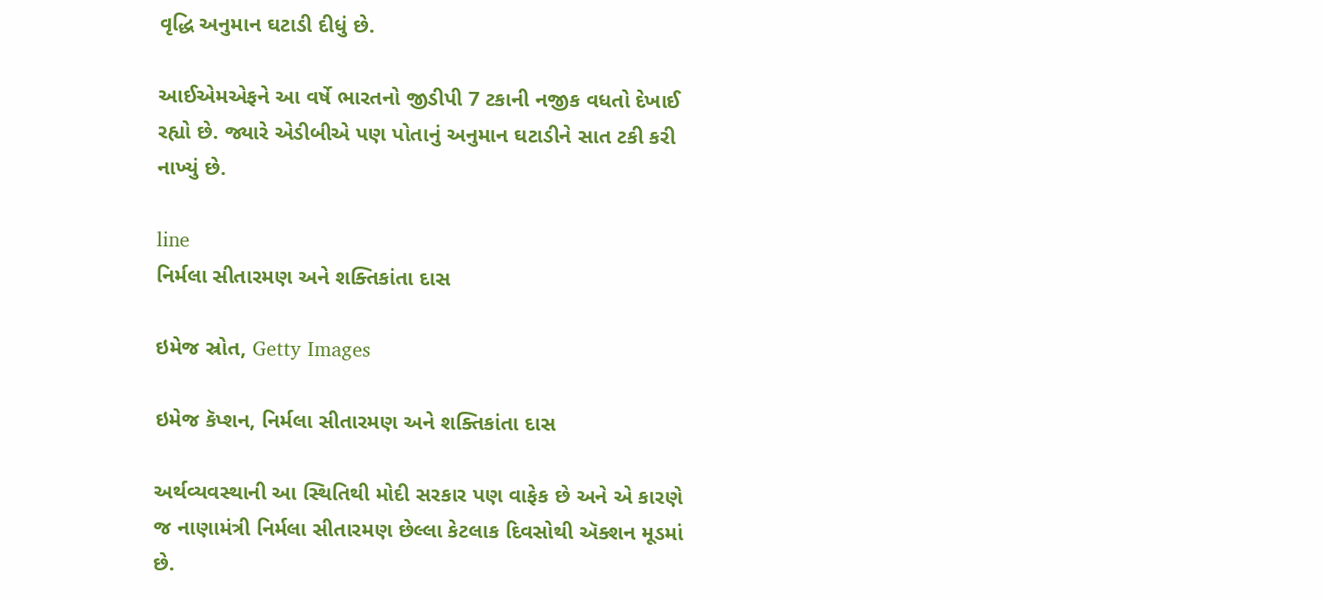વૃદ્ધિ અનુમાન ઘટાડી દીધું છે.

આઈએમએફને આ વર્ષે ભારતનો જીડીપી 7 ટકાની નજીક વધતો દેખાઈ રહ્યો છે. જ્યારે એડીબીએ પણ પોતાનું અનુમાન ઘટાડીને સાત ટકી કરી નાખ્યું છે.

line
નિર્મલા સીતારમણ અને શક્તિકાંતા દાસ

ઇમેજ સ્રોત, Getty Images

ઇમેજ કૅપ્શન, નિર્મલા સીતારમણ અને શક્તિકાંતા દાસ

અર્થવ્યવસ્થાની આ સ્થિતિથી મોદી સરકાર પણ વાફેક છે અને એ કારણે જ નાણામંત્રી નિર્મલા સીતારમણ છેલ્લા કેટલાક દિવસોથી ઍક્શન મૂડમાં છે.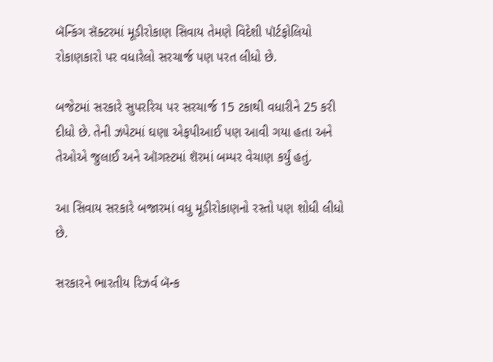બૅન્કિંગ સૅક્ટરમાં મૂડીરોકાણ સિવાય તેમણે વિદેશી પૉર્ટફોલિયો રોકાણકારો પર વધારેલો સરચાર્જ પણ પરત લીધો છે.

બજેટમાં સરકારે સુપરરિચ પર સરચાર્જ 15 ટકાથી વધારીને 25 કરી દીધો છે. તેની ઝપેટમાં ઘણા એફપીઆઈ પણ આવી ગયા હતા અને તેઓએ જુલાઈ અને ઑગસ્ટમાં શૅરમાં બમ્પર વેચાણ કર્યું હતું.

આ સિવાય સરકારે બજારમાં વધુ મૂડીરોકાણનો રસ્તો પણ શોધી લીધો છે.

સરકારને ભારતીય રિઝર્વ બૅન્ક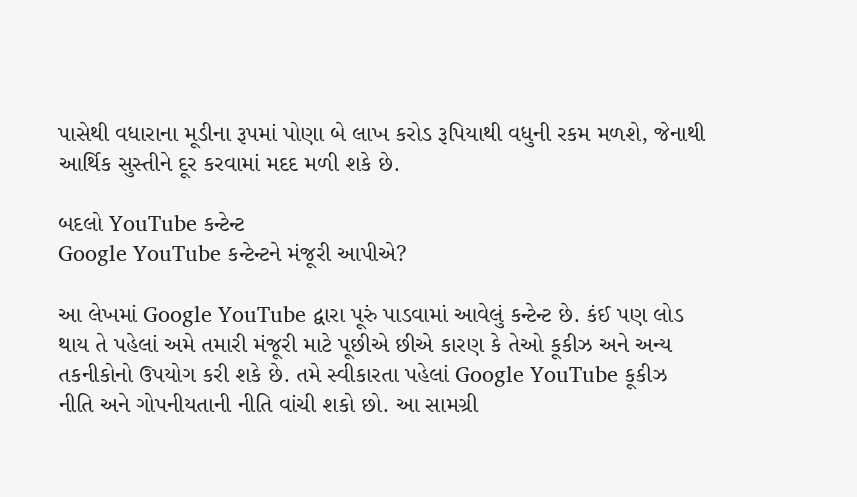પાસેથી વધારાના મૂડીના રૂપમાં પોણા બે લાખ કરોડ રૂપિયાથી વધુની રકમ મળશે, જેનાથી આર્થિક સુસ્તીને દૂર કરવામાં મદદ મળી શકે છે.

બદલો YouTube કન્ટેન્ટ
Google YouTube કન્ટેન્ટને મંજૂરી આપીએ?

આ લેખમાં Google YouTube દ્વારા પૂરું પાડવામાં આવેલું કન્ટેન્ટ છે. કંઈ પણ લોડ થાય તે પહેલાં અમે તમારી મંજૂરી માટે પૂછીએ છીએ કારણ કે તેઓ કૂકીઝ અને અન્ય તકનીકોનો ઉપયોગ કરી શકે છે. તમે સ્વીકારતા પહેલાં Google YouTube કૂકીઝ નીતિ અને ગોપનીયતાની નીતિ વાંચી શકો છો. આ સામગ્રી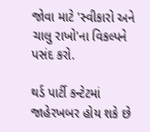જોવા માટે 'સ્વીકારો અને ચાલુ રાખો'ના વિકલ્પને પસંદ કરો.

થર્ડ પાર્ટી કન્ટેટમાં જાહેરખબર હોય શકે છે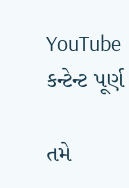YouTube કન્ટેન્ટ પૂર્ણ

તમે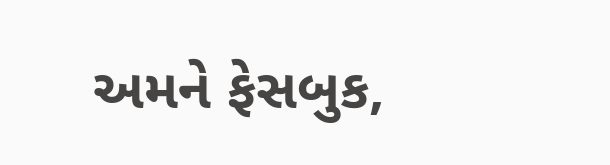અમને ફેસબુક,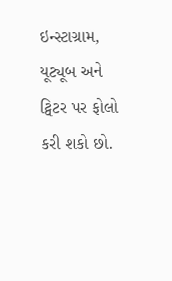ઇન્સ્ટાગ્રામ, યૂટ્યૂબ અને ટ્વિટર પર ફોલો કરી શકો છો.